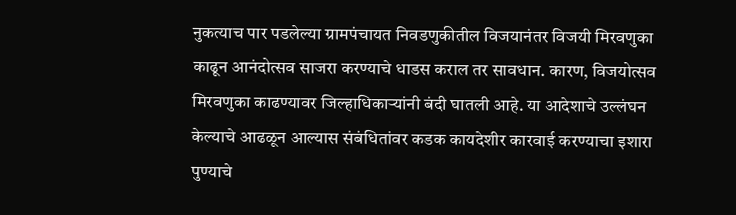नुकत्याच पार पडलेल्या ग्रामपंचायत निवडणुकीतील विजयानंतर विजयी मिरवणुका काढून आनंदोत्सव साजरा करण्याचे धाडस कराल तर सावधान. कारण, विजयोत्सव मिरवणुका काढण्यावर जिल्हाधिकाऱ्यांनी बंदी घातली आहे. या आदेशाचे उल्लंघन केल्याचे आढळून आल्यास संबंधितांवर कडक कायदेशीर कारवाई करण्याचा इशारा पुण्याचे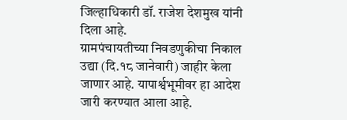जिल्हाधिकारी डॉ. राजेश देशमुख यांनी दिला आहे.
ग्रामपंचायतीच्या निवडणुकीचा निकाल उद्या (दि.१८ जानेवारी) जाहीर केला जाणार आहे. यापार्श्वभूमीवर हा आदेश जारी करण्यात आला आहे.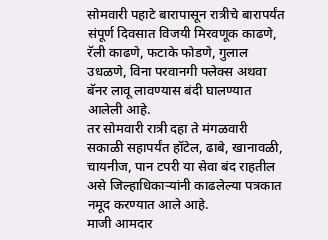सोमवारी पहाटे बारापासून रात्रीचे बारापर्यंत संपूर्ण दिवसात विजयी मिरवणूक काढणे, रॅली काढणे, फटाके फोडणे, गुलाल उधळणे, विना परवानगी फ्लेक्स अथवा बॅनर लावू लावण्यास बंदी घालण्यात आलेली आहे.
तर सोमवारी रात्री दहा ते मंगळवारी सकाळी सहापर्यंत हॉटेल, ढाबे, खानावळी, चायनीज, पान टपरी या सेवा बंद राहतील असे जिल्हाधिकाऱ्यांनी काढलेल्या पत्रकात नमूद करण्यात आले आहे.
माजी आमदार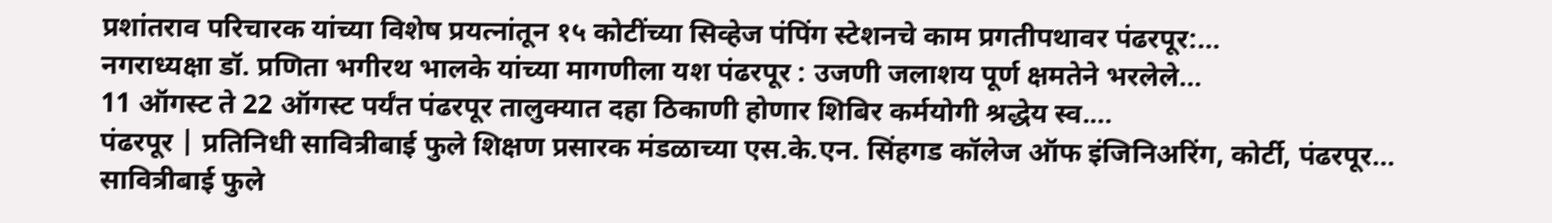प्रशांतराव परिचारक यांच्या विशेष प्रयत्नांतून १५ कोटींच्या सिव्हेज पंपिंग स्टेशनचे काम प्रगतीपथावर पंढरपूर:…
नगराध्यक्षा डॉ. प्रणिता भगीरथ भालके यांच्या मागणीला यश पंढरपूर : उजणी जलाशय पूर्ण क्षमतेने भरलेले…
11 ऑगस्ट ते 22 ऑगस्ट पर्यंत पंढरपूर तालुक्यात दहा ठिकाणी होणार शिबिर कर्मयोगी श्रद्धेय स्व.…
पंढरपूर | प्रतिनिधी सावित्रीबाई फुले शिक्षण प्रसारक मंडळाच्या एस.के.एन. सिंहगड कॉलेज ऑफ इंजिनिअरिंग, कोर्टी, पंढरपूर…
सावित्रीबाई फुले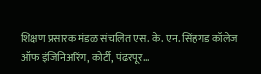शिक्षण प्रसारक मंडळ संचलित एस. के. एन. सिंहगड कॉलेज ऑफ इंजिनिअरिंग, कोर्टी, पंढरपूर…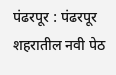पंढरपूर : पंढरपूर शहरातील नवी पेठ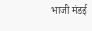भाजी मंडई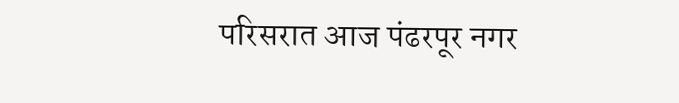परिसरात आज पंढरपूर नगर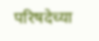परिषदेच्या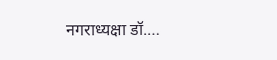नगराध्यक्षा डॉ.…